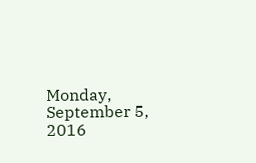Monday, September 5, 2016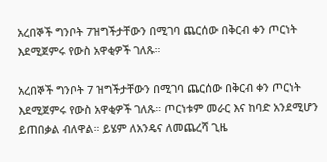አረበኞች ግንቦት 7ዝግችታቸውን በሚገባ ጨርሰው በቅርብ ቀን ጦርነት እደሚጀምሩ የውስ አዋቂዎች ገለጹ።

አረበኞች ግንቦት 7 ዝግችታቸውን በሚገባ ጨርሰው በቅርብ ቀን ጦርነት እደሚጀምሩ የውስ አዋቂዎች ገለጹ። ጦርነቱም መራር እና ከባድ አንደሚሆን ይጠበቃል ብለዋል። ይሄም ለአንዴና ለመጨረሻ ጊዜ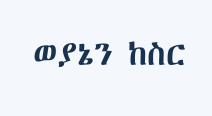ወያኔን ከስር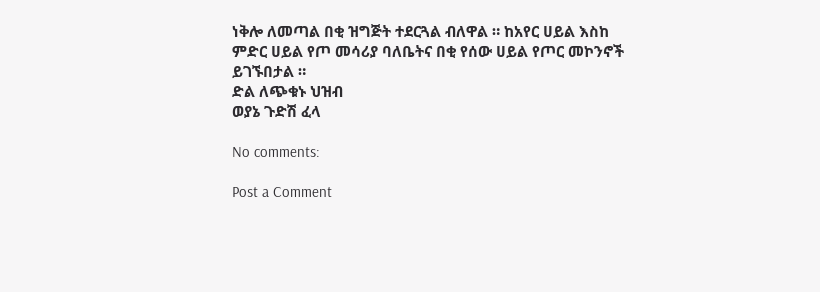ነቅሎ ለመጣል በቂ ዝግጅት ተደርጓል ብለዋል ። ከአየር ሀይል እስከ ምድር ሀይል የጦ መሳሪያ ባለቤትና በቂ የሰው ሀይል የጦር መኮንኖች ይገኙበታል ።
ድል ለጭቁኑ ህዝብ
ወያኔ ጉድሽ ፈላ

No comments:

Post a Comment